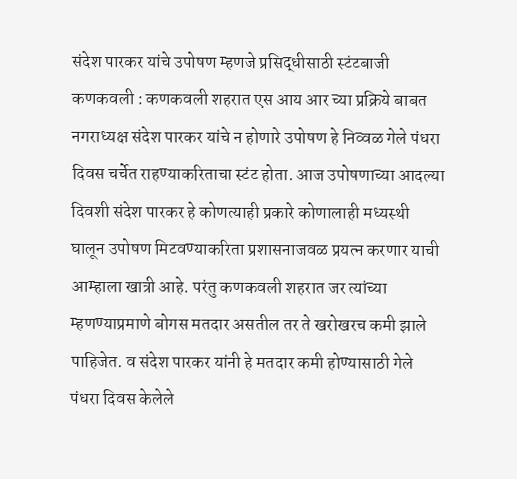संदेश पारकर यांचे उपोषण म्हणजे प्रसिद्धीसाठी स्टंटबाजी
कणकवली : कणकवली शहरात एस आय आर च्या प्रक्रिये बाबत नगराध्यक्ष संदेश पारकर यांचे न होणारे उपोषण हे निव्वळ गेले पंधरा दिवस चर्चेत राहण्याकरिताचा स्टंट होता. आज उपोषणाच्या आदल्या दिवशी संदेश पारकर हे कोणत्याही प्रकारे कोणालाही मध्यस्थी घालून उपोषण मिटवण्याकरिता प्रशासनाजवळ प्रयत्न करणार याची आम्हाला खात्री आहे. परंतु कणकवली शहरात जर त्यांच्या म्हणण्याप्रमाणे बोगस मतदार असतील तर ते खरोखरच कमी झाले पाहिजेत. व संदेश पारकर यांनी हे मतदार कमी होण्यासाठी गेले पंधरा दिवस केलेले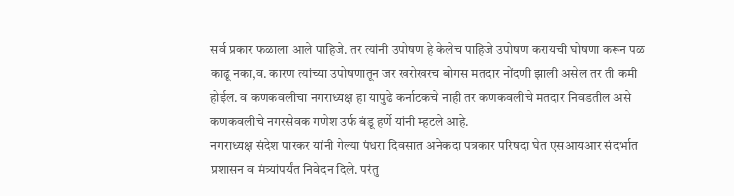सर्व प्रकार फळाला आले पाहिजे. तर त्यांनी उपोषण हे केलेच पाहिजे उपोषण करायची घोषणा करून पळ काढू नका,व. कारण त्यांच्या उपोषणातून जर खरोखरच बोगस मतदार नोंदणी झाली असेल तर ती कमी होईल. व कणकवलीचा नगराध्यक्ष हा यापुढे कर्नाटकचे नाही तर कणकवलीचे मतदार निवडतील असे कणकवलीचे नगरसेवक गणेश उर्फ बंडू हर्णे यांनी म्हटले आहे.
नगराध्यक्ष संदेश पारकर यांनी गेल्या पंधरा दिवसात अनेकदा पत्रकार परिषदा घेत एसआयआर संदर्भात प्रशासन व मंत्र्यांपर्यंत निवेदन दिले. परंतु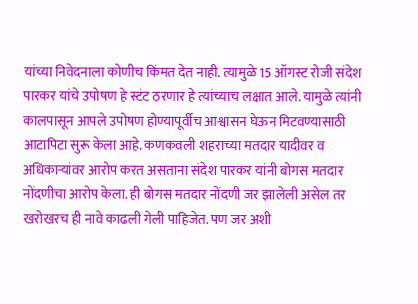यांच्या निवेदनाला कोणीच किंमत देत नाही. त्यामुळे 15 ऑगस्ट रोजी संदेश पारकर यांचे उपोषण हे स्टंट ठरणार हे त्यांच्याच लक्षात आले. यामुळे त्यांनी कालपासून आपले उपोषण होण्यापूर्वीच आश्वासन घेऊन मिटवण्यासाठी आटापिटा सुरू केला आहे. कणकवली शहराच्या मतदार यादीवर व अधिकाऱ्यांवर आरोप करत असताना संदेश पारकर यांनी बोगस मतदार नोंदणीचा आरोप केला. ही बोगस मतदार नोंदणी जर झालेली असेल तर खरोखरच ही नावे काढली गेली पाहिजेत. पण जर अशी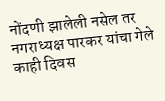नोंदणी झालेली नसेल तर नगराध्यक्ष पारकर यांचा गेले काही दिवस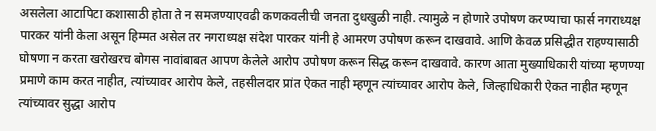असलेला आटापिटा कशासाठी होता ते न समजण्याएवढी कणकवलीची जनता दुधखुळी नाही. त्यामुळे न होणारे उपोषण करण्याचा फार्स नगराध्यक्ष पारकर यांनी केला असून हिम्मत असेल तर नगराध्यक्ष संदेश पारकर यांनी हे आमरण उपोषण करून दाखवावे. आणि केवळ प्रसिद्धीत राहण्यासाठी घोषणा न करता खरोखरच बोगस नावांबाबत आपण केलेले आरोप उपोषण करून सिद्ध करून दाखवावे. कारण आता मुख्याधिकारी यांच्या म्हणण्या प्रमाणे काम करत नाहीत, त्यांच्यावर आरोप केले, तहसीलदार प्रांत ऐकत नाही म्हणून त्यांच्यावर आरोप केले, जिल्हाधिकारी ऐकत नाहीत म्हणून त्यांच्यावर सुद्धा आरोप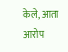केले, आता आरोप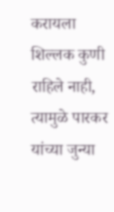करायला शिल्लक कुणी राहिले नाही, त्यामुळे पारकर यांच्या जुन्या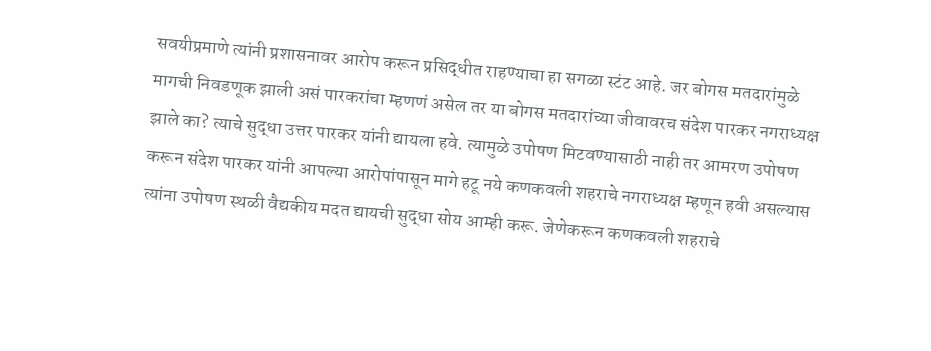सवयीप्रमाणे त्यांनी प्रशासनावर आरोप करून प्रसिद्धीत राहण्याचा हा सगळा स्टंट आहे. जर बोगस मतदारांमुळे मागची निवडणूक झाली असं पारकरांचा म्हणणं असेल तर या बोगस मतदारांच्या जीवावरच संदेश पारकर नगराध्यक्ष झाले का? त्याचे सुद्धा उत्तर पारकर यांनी द्यायला हवे. त्यामुळे उपोषण मिटवण्यासाठी नाही तर आमरण उपोषण करून संदेश पारकर यांनी आपल्या आरोपांपासून मागे हटू नये कणकवली शहराचे नगराध्यक्ष म्हणून हवी असल्यास त्यांना उपोषण स्थळी वैद्यकीय मदत द्यायची सुद्धा सोय आम्ही करू. जेणेकरून कणकवली शहराचे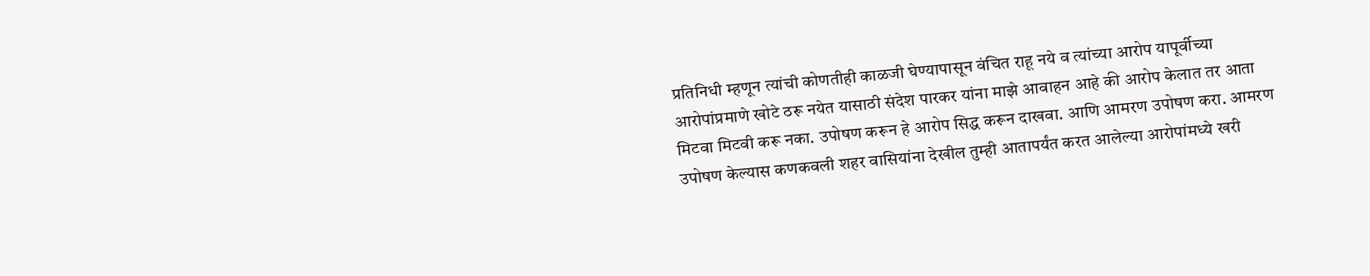प्रतिनिधी म्हणून त्यांची कोणतीही काळजी घेण्यापासून वंचित राहू नये व त्यांच्या आरोप यापूर्वीच्या आरोपांप्रमाणे खोटे ठरू नयेत यासाठी संदेश पारकर यांना माझे आवाहन आहे की आरोप केलात तर आता मिटवा मिटवी करू नका. उपोषण करून हे आरोप सिद्ध करून दाखवा. आणि आमरण उपोषण करा. आमरण उपोषण केल्यास कणकवली शहर वासियांना देखील तुम्ही आतापर्यंत करत आलेल्या आरोपांमध्ये खरी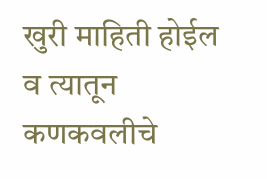खुरी माहिती होईल व त्यातून कणकवलीचे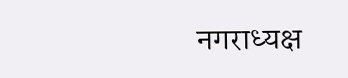नगराध्यक्ष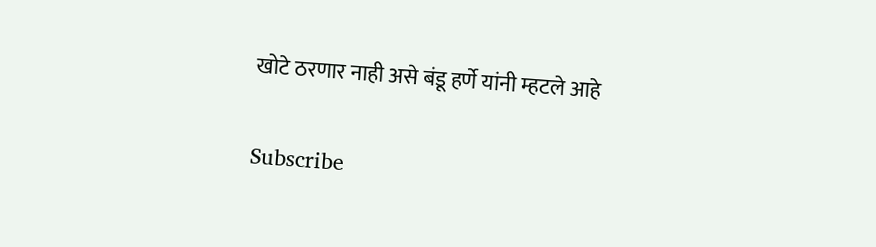खोटे ठरणार नाही असे बंडू हर्णे यांनी म्हटले आहे


Subscribe